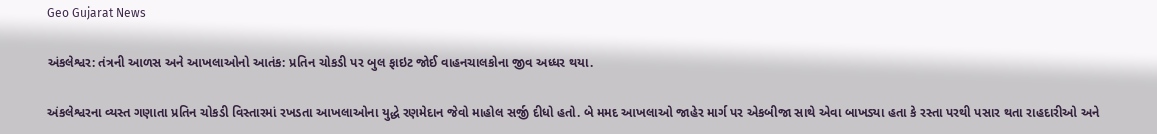Geo Gujarat News

અંકલેશ્વર: તંત્રની આળસ અને આખલાઓનો આતંક: પ્રતિન ચોકડી પર બુલ ફાઇટ જોઈ વાહનચાલકોના જીવ અધ્ધર થયા.

અંકલેશ્વરના વ્યસ્ત ગણાતા પ્રતિન ચોકડી વિસ્તારમાં રખડતા આખલાઓના યુદ્ધે રણમેદાન જેવો માહોલ સર્જી દીધો હતો. બે મમદ આખલાઓ જાહેર માર્ગ પર એકબીજા સાથે એવા બાખડ્યા હતા કે રસ્તા પરથી પસાર થતા રાહદારીઓ અને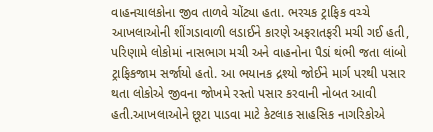વાહનચાલકોના જીવ તાળવે ચોંટ્યા હતા. ભરચક ટ્રાફિક વચ્ચે આખલાઓની શીંગડાવાળી લડાઈને કારણે અફરાતફરી મચી ગઈ હતી, પરિણામે લોકોમાં નાસભાગ મચી અને વાહનોના પૈડાં થંભી જતા લાંબો ટ્રાફિકજામ સર્જાયો હતો. આ ભયાનક દ્રશ્યો જોઈને માર્ગ પરથી પસાર થતા લોકોએ જીવના જોખમે રસ્તો પસાર કરવાની નોબત આવી હતી.આખલાઓને છૂટા પાડવા માટે કેટલાક સાહસિક નાગરિકોએ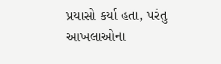પ્રયાસો કર્યા હતા, પરંતુ આખલાઓના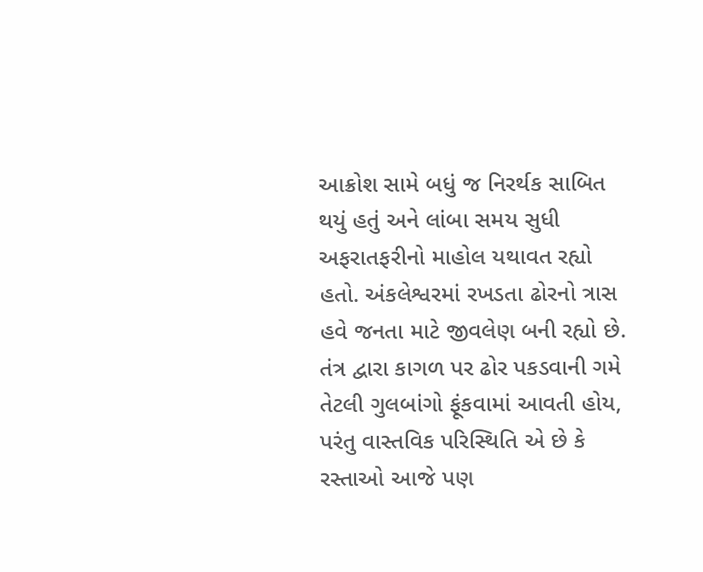આક્રોશ સામે બધું જ નિરર્થક સાબિત થયું હતું અને લાંબા સમય સુધી અફરાતફરીનો માહોલ યથાવત રહ્યો હતો. અંકલેશ્વરમાં રખડતા ઢોરનો ત્રાસ હવે જનતા માટે જીવલેણ બની રહ્યો છે. તંત્ર દ્વારા કાગળ પર ઢોર પકડવાની ગમે તેટલી ગુલબાંગો ફૂંકવામાં આવતી હોય, પરંતુ વાસ્તવિક પરિસ્થિતિ એ છે કે રસ્તાઓ આજે પણ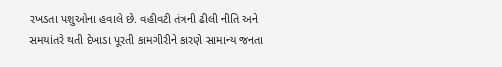રખડતા પશુઓના હવાલે છે. વહીવટી તંત્રની ઢીલી નીતિ અને સમયાંતરે થતી દેખાડા પૂરતી કામગીરીને કારણે સામાન્ય જનતા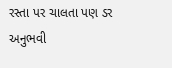રસ્તા પર ચાલતા પણ ડર અનુભવી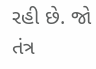રહી છે. જો તંત્ર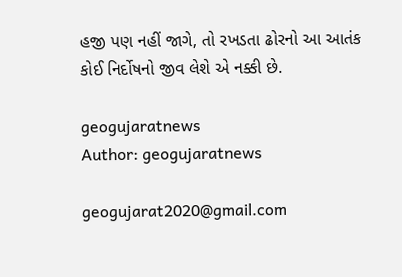હજી પણ નહીં જાગે, તો રખડતા ઢોરનો આ આતંક કોઈ નિર્દોષનો જીવ લેશે એ નક્કી છે.

geogujaratnews
Author: geogujaratnews

geogujarat2020@gmail.com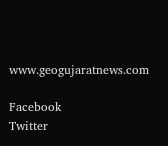www.geogujaratnews.com

Facebook
Twitter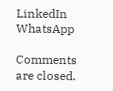LinkedIn
WhatsApp

Comments are closed.